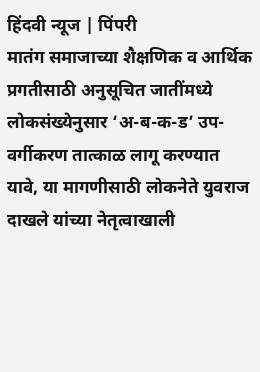हिंदवी न्यूज | पिंपरी
मातंग समाजाच्या शैक्षणिक व आर्थिक प्रगतीसाठी अनुसूचित जातींमध्ये लोकसंख्येनुसार ‘अ-ब-क-ड’ उप-वर्गीकरण तात्काळ लागू करण्यात यावे, या मागणीसाठी लोकनेते युवराज दाखले यांच्या नेतृत्वाखाली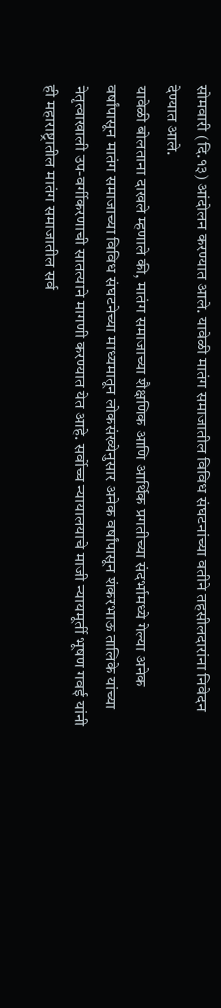सोमवारी (दि.१३) आंदोलन करण्यात आले. यावेळी मातंग समाजातील विविध संघटनांच्या वतीने तहसीलदारांना निवेदन देण्यात आले.
यावेळी बोलताना दाखले म्हणाले की, मातंग समाजाच्या शैक्षणिक आणि आर्थिक प्रगतीच्या संदर्भामध्ये गेल्या अनेक वर्षांपासून मातंग समाजाच्या विविध संघटनेच्या माध्यमातून लोकसंख्येनुसार अनेक वर्षांपासून शंकरभाऊ तालिके यांच्या नेतृत्वाखाली उप-वर्गीकरणाची सातत्याने मागणी करण्यात येत आहे. सर्वोच्च न्यायालयाचे माजी न्यायमूर्ती भूषण गवई यांनी ही महाराष्ट्रातील मातंग समाजातील सर्व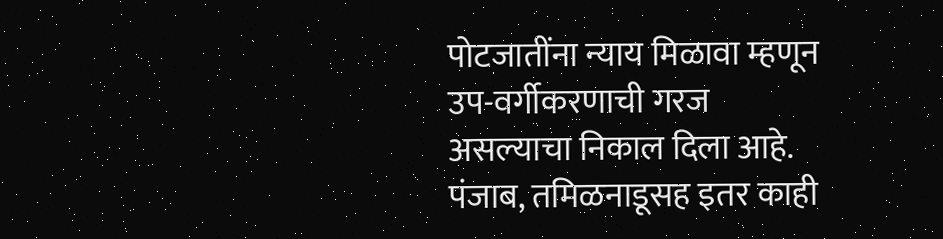पोटजातींना न्याय मिळावा म्हणून उप-वर्गीकरणाची गरज असल्याचा निकाल दिला आहे. पंजाब, तमिळनाडूसह इतर काही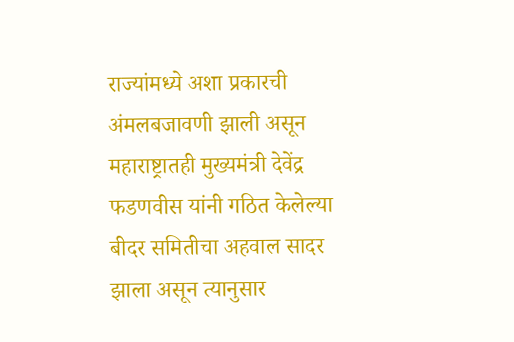राज्यांमध्ये अशा प्रकारची अंमलबजावणी झाली असून महाराष्ट्रातही मुख्यमंत्री देवेंद्र फडणवीस यांनी गठित केलेल्या बीदर समितीचा अहवाल सादर झाला असून त्यानुसार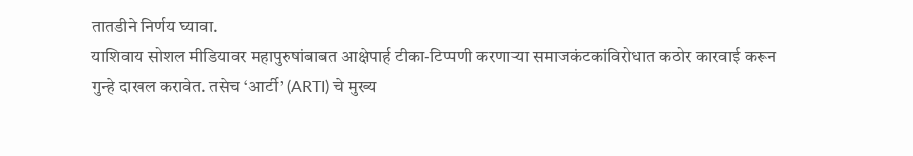तातडीने निर्णय घ्यावा.
याशिवाय सोशल मीडियावर महापुरुषांबाबत आक्षेपार्ह टीका-टिप्पणी करणाऱ्या समाजकंटकांविरोधात कठोर कारवाई करून गुन्हे दाखल करावेत. तसेच ‘आर्टी’ (ARTI) चे मुख्य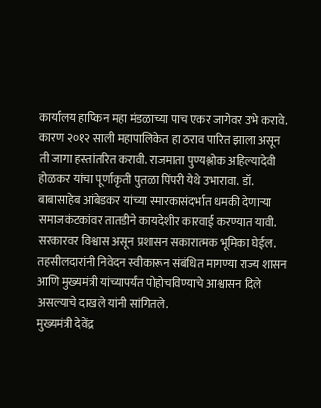कार्यालय हाप्किन महा मंडळाच्या पाच एकर जागेवर उभे करावे. कारण २०१२ साली महापालिकेत हा ठराव पारित झाला असून ती जागा हस्तांतरित करावी. राजमाता पुण्यश्लोक अहिल्यादेवी होळकर यांचा पूर्णाकृती पुतळा पिंपरी येथे उभारावा. डॉ. बाबासाहेब आंबेडकर यांच्या स्मारकासंदर्भात धमकी देणाऱ्या समाजकंटकांवर तातडीने कायदेशीर कारवाई करण्यात यावी. सरकारवर विश्वास असून प्रशासन सकारात्मक भूमिका घेईल. तहसीलदारांनी निवेदन स्वीकारून संबंधित मागण्या राज्य शासन आणि मुख्यमंत्री यांच्यापर्यंत पोहोचविण्याचे आश्वासन दिले असल्याचे दाखले यांनी सांगितले.
मुख्यमंत्री देवेंद्र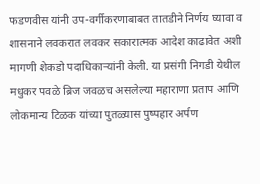फडणवीस यांनी उप-वर्गीकरणाबाबत तातडीने निर्णय घ्यावा व शासनाने लवकरात लवकर सकारात्मक आदेश काढावेत अशी मागणी शेकडो पदाधिकाऱ्यांनी केली. या प्रसंगी निगडी येथील मधुकर पवळे ब्रिज जवळच असलेल्या महाराणा प्रताप आणि लोकमान्य टिळक यांच्या पुतळ्यास पुष्पहार अर्पण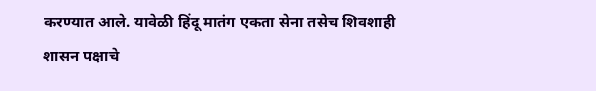करण्यात आले. यावेळी हिंदू मातंग एकता सेना तसेच शिवशाही शासन पक्षाचे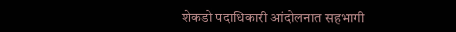शेकडो पदाधिकारी आंदोलनात सहभागी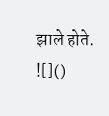झाले होते.
![]()